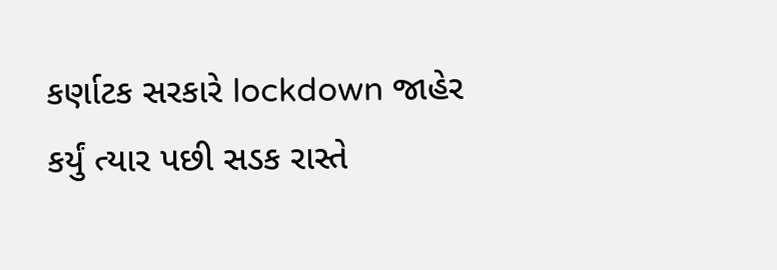કર્ણાટક સરકારે lockdown જાહેર કર્યું ત્યાર પછી સડક રાસ્તે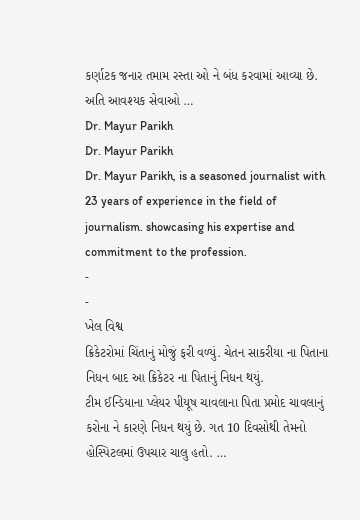કર્ણાટક જનાર તમામ રસ્તા ઓ ને બંધ કરવામાં આવ્યા છે. અતિ આવશ્યક સેવાઓ …
Dr. Mayur Parikh
Dr. Mayur Parikh
Dr. Mayur Parikh, is a seasoned journalist with 23 years of experience in the field of journalism. showcasing his expertise and commitment to the profession.
-
-
ખેલ વિશ્વ
ક્રિકેટરોમાં ચિંતાનું મોજું ફરી વળ્યું. ચેતન સાકરીયા ના પિતાના નિધન બાદ આ ક્રિકેટર ના પિતાનું નિધન થયું.
ટીમ ઈન્ડિયાના પ્લેયર પીયૂષ ચાવલાના પિતા પ્રમોદ ચાવલાનું કરોના ને કારણે નિધન થયું છે. ગત 10 દિવસોથી તેમનો હોસ્પિટલમાં ઉપચાર ચાલુ હતો. …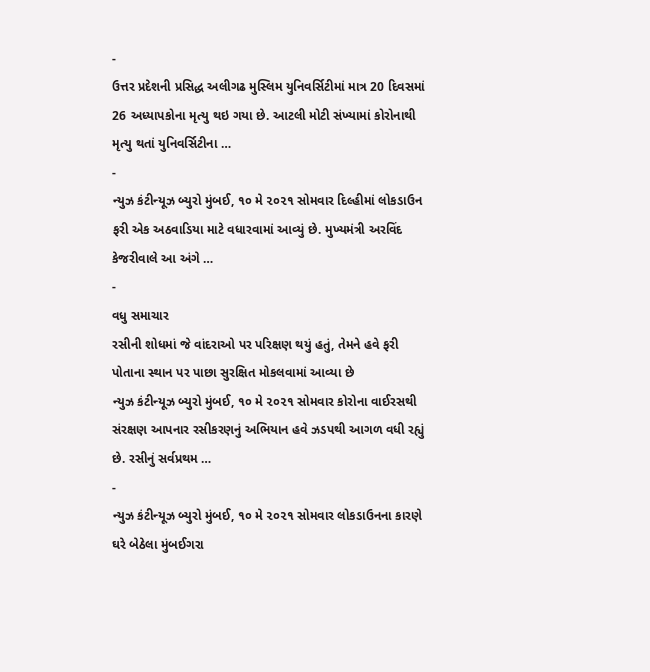-
ઉત્તર પ્રદેશની પ્રસિદ્ધ અલીગઢ મુસ્લિમ યુનિવર્સિટીમાં માત્ર 20 દિવસમાં 26 અધ્યાપકોના મૃત્યુ થઇ ગયા છે. આટલી મોટી સંખ્યામાં કોરોનાથી મૃત્યુ થતાં યુનિવર્સિટીના …
-
ન્યુઝ કંટીન્યૂઝ બ્યુરો મુંબઈ, ૧૦ મે ૨૦૨૧ સોમવાર દિલ્હીમાં લોકડાઉન ફરી એક અઠવાડિયા માટે વધારવામાં આવ્યું છે. મુખ્યમંત્રી અરવિંદ કેજરીવાલે આ અંગે …
-
વધુ સમાચાર
રસીની શોધમાં જે વાંદરાઓ પર પરિક્ષણ થયું હતું, તેમને હવે ફરી પોતાના સ્થાન પર પાછા સુરક્ષિત મોકલવામાં આવ્યા છે
ન્યુઝ કંટીન્યૂઝ બ્યુરો મુંબઈ, ૧૦ મે ૨૦૨૧ સોમવાર કોરોના વાઈરસથી સંરક્ષણ આપનાર રસીકરણનું અભિયાન હવે ઝડપથી આગળ વધી રહ્યું છે. રસીનું સર્વપ્રથમ …
-
ન્યુઝ કંટીન્યૂઝ બ્યુરો મુંબઈ, ૧૦ મે ૨૦૨૧ સોમવાર લોકડાઉનના કારણે ઘરે બેઠેલા મુંબઈગરા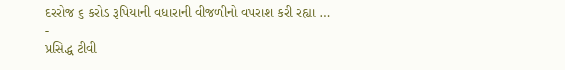દરરોજ ૬ કરોડ રૂપિયાની વધારાની વીજળીનો વપરાશ કરી રહ્યા …
-
પ્રસિદ્ધ ટીવી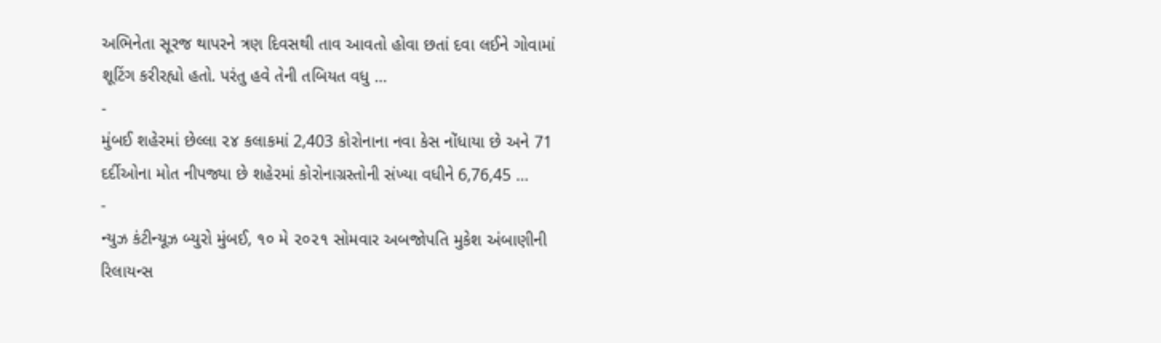અભિનેતા સૂરજ થાપરને ત્રણ દિવસથી તાવ આવતો હોવા છતાં દવા લઈને ગોવામાં શૂટિંગ કરીરહ્યો હતો. પરંતુ હવે તેની તબિયત વધુ …
-
મુંબઈ શહેરમાં છેલ્લા ૨૪ કલાકમાં 2,403 કોરોનાના નવા કેસ નોંધાયા છે અને 71 દર્દીઓના મોત નીપજ્યા છે શહેરમાં કોરોનાગ્રસ્તોની સંખ્યા વધીને 6,76,45 …
-
ન્યુઝ કંટીન્યૂઝ બ્યુરો મુંબઈ, ૧૦ મે ૨૦૨૧ સોમવાર અબજોપતિ મુકેશ અંબાણીની રિલાયન્સ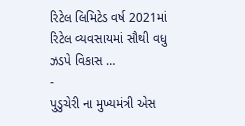રિટેલ લિમિટેડ વર્ષ 2021માં રિટેલ વ્યવસાયમાં સૌથી વધુ ઝડપે વિકાસ …
-
પુડુચેરી ના મુખ્યમંત્રી એસ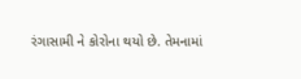રંગાસામી ને કોરોના થયો છે. તેમનામાં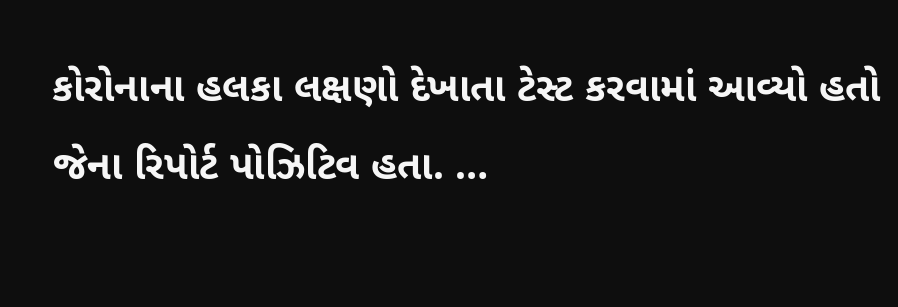કોરોનાના હલકા લક્ષણો દેખાતા ટેસ્ટ કરવામાં આવ્યો હતો જેના રિપોર્ટ પોઝિટિવ હતા. …